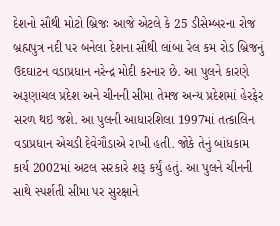દેશનો સૌથી મોટો બ્રિજઃ આજે એટલે કે 25 ડીસેમ્બરના રોજ બ્રહ્મપુત્ર નદી પર બનેલા દેશના સૌથી લાંબા રેલ કમ રોડ બ્રિજનું ઉદઘાટન વડાપ્રધાન નરેન્દ્ર મોદી કરનાર છે. આ પુલને કારણે અરૂણાચલ પ્રદેશ અને ચીનની સીમા તેમજ અન્ય પ્રદેશમાં હેરફેર સરળ થઇ જશે. આ પુલની આધારશિલા 1997માં તત્કાલિન વડાપ્રધાન એચડી દેવેગૌડાએ રાખી હતી. જોકે તેનું બાંધકામ કાર્ય 2002માં અટલ સરકારે શરૂ કર્યું હતું. આ પુલને ચીનની સાથે સ્પર્શતી સીમા પર સુરક્ષાને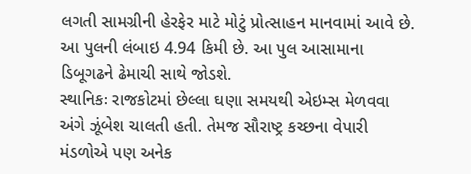લગતી સામગ્રીની હેરફેર માટે મોટું પ્રોત્સાહન માનવામાં આવે છે. આ પુલની લંબાઇ 4.94 કિમી છે. આ પુલ આસામાના ડિબૂગઢને ઢેમાચી સાથે જોડશે.
સ્થાનિકઃ રાજકોટમાં છેલ્લા ઘણા સમયથી એઇમ્સ મેળવવા અંગે ઝૂંબેશ ચાલતી હતી. તેમજ સૌરાષ્ટ્ર કચ્છના વેપારી મંડળોએ પણ અનેક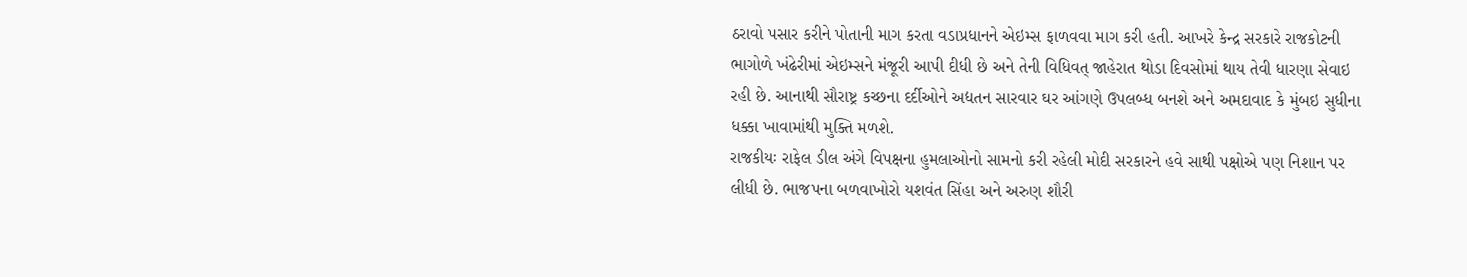ઠરાવો પસાર કરીને પોતાની માગ કરતા વડાપ્રધાનને એઇમ્સ ફાળવવા માગ કરી હતી. આખરે કેન્દ્ર સરકારે રાજકોટની ભાગોળે ખંઢેરીમાં એઇમ્સને મંજૂરી આપી દીધી છે અને તેની વિધિવત્ જાહેરાત થોડા દિવસોમાં થાય તેવી ધારણા સેવાઇ રહી છે. આનાથી સૌરાષ્ટ્ર કચ્છના દર્દીઓને અદ્યતન સારવાર ઘર આંગણે ઉપલબ્ધ બનશે અને અમદાવાદ કે મુંબઇ સુધીના ધક્કા ખાવામાંથી મુક્તિ મળશે.
રાજકીયઃ રાફેલ ડીલ અંગે વિપક્ષના હુમલાઓનો સામનો કરી રહેલી મોદી સરકારને હવે સાથી પક્ષોએ પણ નિશાન પર લીધી છે. ભાજપના બળવાખોરો યશવંત સિંહા અને અરુણ શૌરી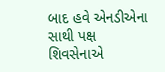બાદ હવે એનડીએના સાથી પક્ષ શિવસેનાએ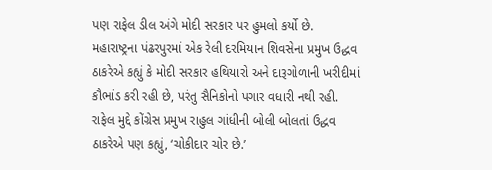પણ રાફેલ ડીલ અંગે મોદી સરકાર પર હુમલો કર્યો છે. મહારાષ્ટ્રના પંઢરપુરમાં એક રેલી દરમિયાન શિવસેના પ્રમુખ ઉદ્ધવ ઠાકરેએ કહ્યું કે મોદી સરકાર હથિયારો અને દારૂગોળાની ખરીદીમાં કૌભાંડ કરી રહી છે, પરંતુ સૈનિકોનો પગાર વધારી નથી રહી. રાફેલ મુદ્દે કોંગ્રેસ પ્રમુખ રાહુલ ગાંધીની બોલી બોલતાં ઉદ્ધવ ઠાકરેએ પણ કહ્યું, ‘ચોકીદાર ચોર છે.’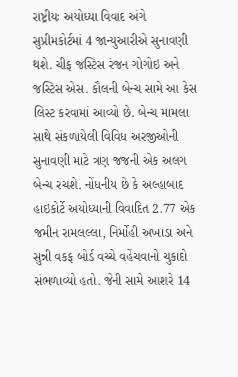રાષ્ટ્રીયઃ અયોધ્યા વિવાદ અંગે સુપ્રીમકોર્ટમાં 4 જાન્યુઆરીએ સુનાવણી થશે. ચીફ જસ્ટિસ રંજન ગોગોઇ અને જસ્ટિસ એસ. કૌલની બેન્ચ સામે આ કેસ લિસ્ટ કરવામાં આવ્યો છે. બેન્ચ મામલા સાથે સંકળાયેલી વિવિધ અરજીઓની સુનાવણી માટે ત્રણ જજની એક અલગ બેન્ચ રચશે. નોંધનીય છે કે અલ્હાબાદ હાઇકોર્ટે અયોધ્યાની વિવાદિત 2.77 એક જમીન રામલલ્લા, નિર્મોહી અખાડા અને સુન્ની વકફ બોર્ડ વચ્ચે વહેંચવાનો ચુકાદો સંભળાવ્યો હતો. જેની સામે આશરે 14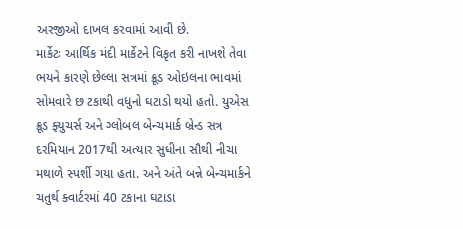અરજીઓ દાખલ કરવામાં આવી છે.
માર્કેટઃ આર્થિક મંદી માર્કેટને વિકૃત કરી નાખશે તેવા ભયને કારણે છેલ્લા સત્રમાં ક્રૂડ ઓઇલના ભાવમાં સોમવારે છ ટકાથી વધુનો ઘટાડો થયો હતો. યુએસ ક્રૂડ ફ્યુચર્સ અને ગ્લોબલ બેન્ચમાર્ક બ્રેન્ડ સત્ર દરમિયાન 2017થી અત્યાર સુધીના સૌથી નીચા મથાળે સ્પર્શી ગયા હતા. અને અંતે બન્ને બેન્ચમાર્કને ચતુર્થ ક્વાર્ટરમાં 40 ટકાના ઘટાડા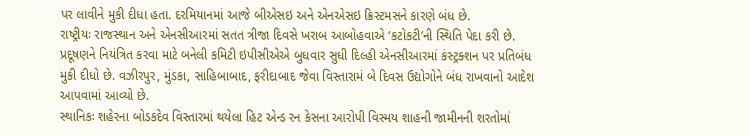પર લાવીને મુકી દીધા હતા. દરમિયાનમાં આજે બીએસઇ અને એનએસઇ ક્રિસ્ટમસને કારણે બંધ છે.
રાષ્ટ્રીયઃ રાજસ્થાન અને એનસીઆરમાં સતત ત્રીજા દિવસે ખરાબ આબોહવાએ ‘કટોકટી’ની સ્થિતિ પેદા કરી છે. પ્રદૂષણને નિયંત્રિત કરવા માટે બનેલી કમિટી ઇપીસીએએ બુધવાર સુધી દિલ્હી એનસીઆરમાં કંસ્ટ્રક્શન પર પ્રતિબંધ મુકી દીધો છે. વઝીરપુર, મુંડકા, સાહિબાબાદ, ફરીદાબાદ જેવા વિસ્તારામં બે દિવસ ઉદ્યોગોને બંધ રાખવાનો આદેશ આપવામાં આવ્યો છે.
સ્થાનિકઃ શહેરના બોડકદેવ વિસ્તારમાં થયેલા હિટ એન્ડ રન કેસના આરોપી વિસ્મય શાહની જામીનની શરતોમાં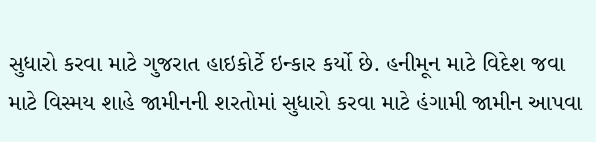સુધારો કરવા માટે ગુજરાત હાઇકોર્ટે ઇન્કાર કર્યો છે. હનીમૂન માટે વિદેશ જવા માટે વિસ્મય શાહે જામીનની શરતોમાં સુધારો કરવા માટે હંગામી જામીન આપવા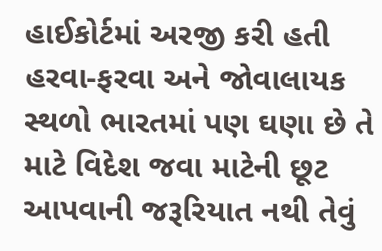હાઈકોર્ટમાં અરજી કરી હતી હરવા-ફરવા અને જોવાલાયક સ્થળો ભારતમાં પણ ઘણા છે તે માટે વિદેશ જવા માટેની છૂટ આપવાની જરૂરિયાત નથી તેવું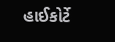હાઈકોર્ટે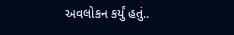અવલોકન કર્યું હતું..